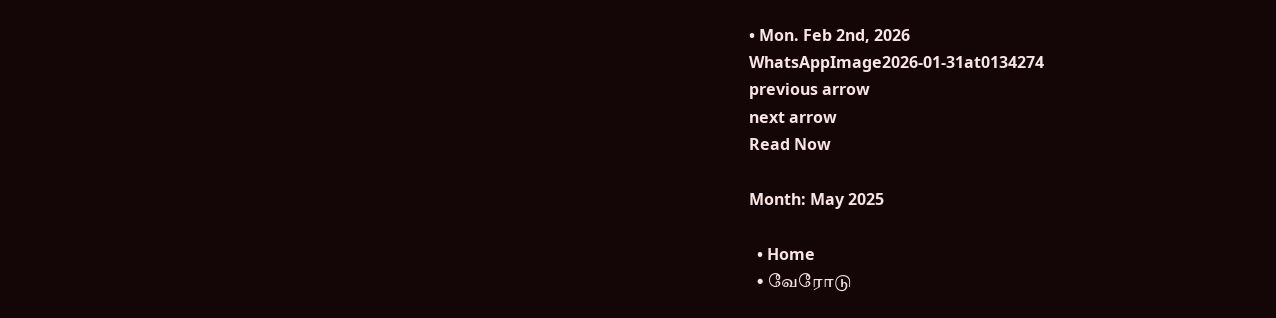• Mon. Feb 2nd, 2026
WhatsAppImage2026-01-31at0134274
previous arrow
next arrow
Read Now

Month: May 2025

  • Home
  • வேரோடு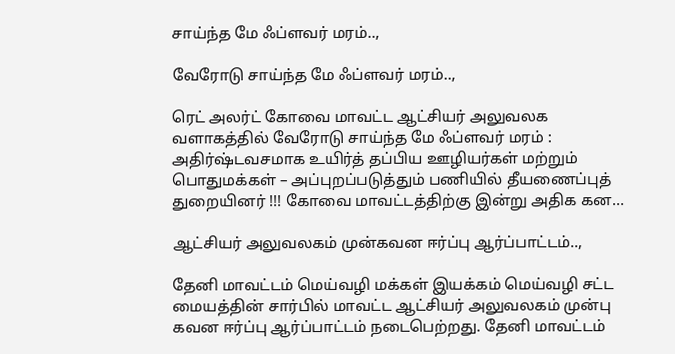சாய்ந்த மே ஃப்ளவர் மரம்..,

வேரோடு சாய்ந்த மே ஃப்ளவர் மரம்..,

ரெட் அலர்ட் கோவை மாவட்ட ஆட்சியர் அலுவலக வளாகத்தில் வேரோடு சாய்ந்த மே ஃப்ளவர் மரம் : அதிர்ஷ்டவசமாக உயிர்த் தப்பிய ஊழியர்கள் மற்றும் பொதுமக்கள் – அப்புறப்படுத்தும் பணியில் தீயணைப்புத் துறையினர் !!! கோவை மாவட்டத்திற்கு இன்று அதிக கன…

ஆட்சியர் அலுவலகம் முன்கவன ஈர்ப்பு ஆர்ப்பாட்டம்..,

தேனி மாவட்டம் மெய்வழி மக்கள் இயக்கம் மெய்வழி சட்ட மையத்தின் சார்பில் மாவட்ட ஆட்சியர் அலுவலகம் முன்பு கவன ஈர்ப்பு ஆர்ப்பாட்டம் நடைபெற்றது. தேனி மாவட்டம்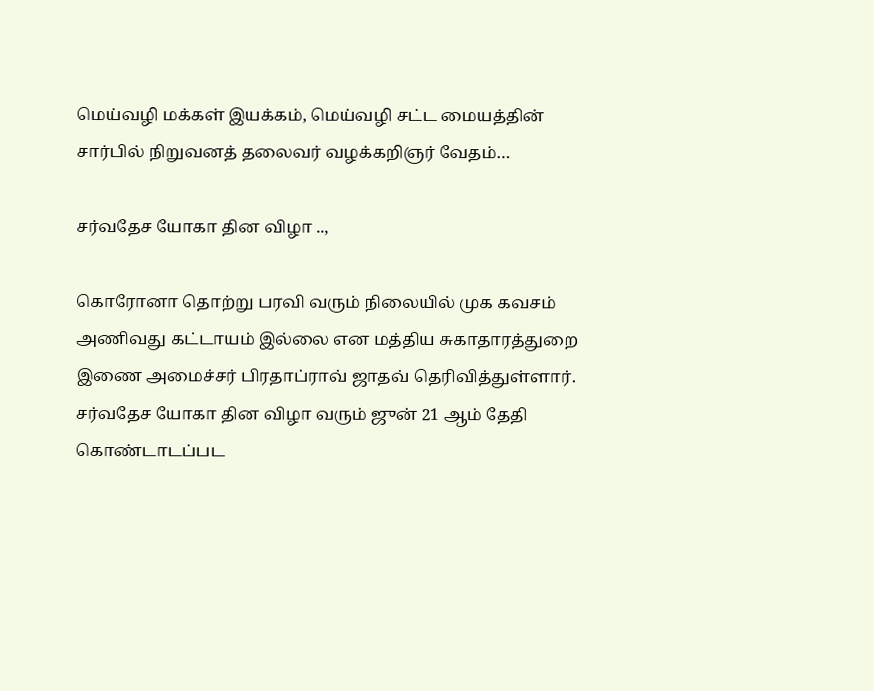மெய்வழி மக்கள் இயக்கம், மெய்வழி சட்ட மையத்தின் சார்பில் நிறுவனத் தலைவர் வழக்கறிஞர் வேதம்…

சர்வதேச யோகா தின விழா ..,

கொரோனா தொற்று பரவி வரும் நிலையில் முக கவசம் அணிவது கட்டாயம் இல்லை என மத்திய சுகாதாரத்துறை இணை அமைச்சர் பிரதாப்ராவ் ஜாதவ் தெரிவித்துள்ளார். சர்வதேச யோகா தின விழா வரும் ஜுன் 21 ஆம் தேதி கொண்டாடப்பட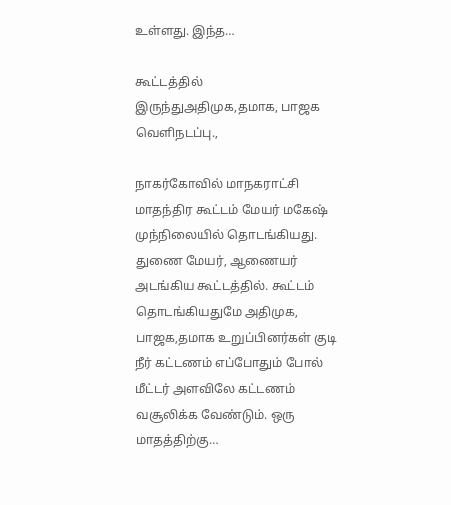உள்ளது. இந்த…

கூட்டத்தில் இருந்துஅதிமுக,தமாக, பாஜக வெளிநடப்பு.,

நாகர்கோவில் மாநகராட்சி மாதந்திர கூட்டம் மேயர் மகேஷ் முந்நிலையில் தொடங்கியது. துணை மேயர், ஆணையர் அடங்கிய கூட்டத்தில். கூட்டம் தொடங்கியதுமே அதிமுக, பாஜக,தமாக உறுப்பினர்கள் குடி நீர் கட்டணம் எப்போதும் போல் மீட்டர் அளவிலே கட்டணம் வசூலிக்க வேண்டும். ஒரு மாதத்திற்கு…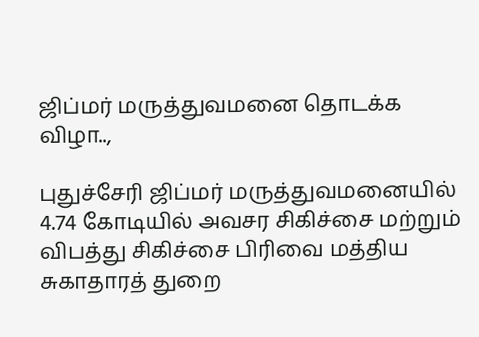ஜிப்மர் மருத்துவமனை தொடக்க விழா..,

புதுச்சேரி ஜிப்மர் மருத்துவமனையில் 4.74 கோடியில் அவசர சிகிச்சை மற்றும் விபத்து சிகிச்சை பிரிவை மத்திய சுகாதாரத் துறை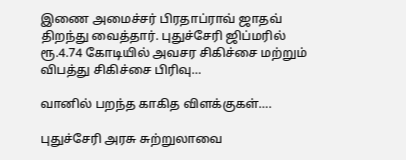இணை அமைச்சர் பிரதாப்ராவ் ஜாதவ் திறந்து வைத்தார். புதுச்சேரி ஜிப்மரில் ரூ.4.74 கோடியில் அவசர சிகிச்சை மற்றும் விபத்து சிகிச்சை பிரிவு…

வானில் பறந்த காகித விளக்குகள்….

புதுச்சேரி அரசு சுற்றுலாவை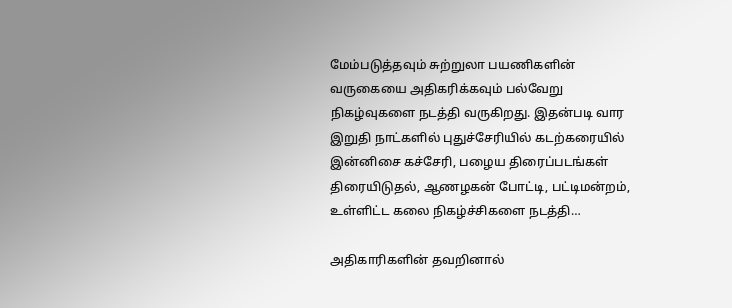மேம்படுத்தவும் சுற்றுலா பயணிகளின் வருகையை அதிகரிக்கவும் பல்வேறு நிகழ்வுகளை நடத்தி வருகிறது. இதன்படி வார இறுதி நாட்களில் புதுச்சேரியில் கடற்கரையில் இன்னிசை கச்சேரி, பழைய திரைப்படங்கள் திரையிடுதல், ஆணழகன் போட்டி, பட்டிமன்றம், உள்ளிட்ட கலை நிகழ்ச்சிகளை நடத்தி…

அதிகாரிகளின் தவறினால்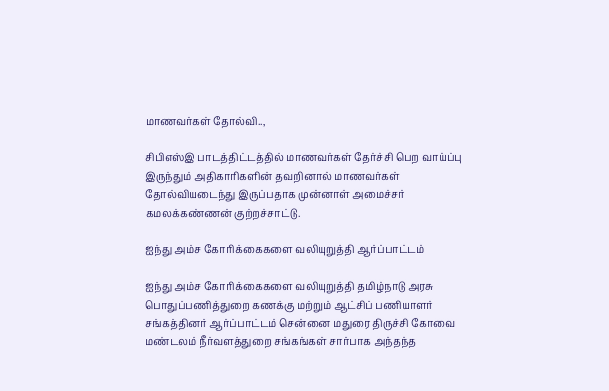மாணவர்கள் தோல்வி..,

சிபிஎஸ்இ பாடத்திட்டத்தில் மாணவர்கள் தேர்ச்சி பெற வாய்ப்பு இருந்தும் அதிகாரிகளின் தவறினால் மாணவர்கள் தோல்வியடைந்து இருப்பதாக முன்னாள் அமைச்சர் கமலக்கண்ணன் குற்றச்சாட்டு.

ஐந்து அம்ச கோரிக்கைகளை வலியுறுத்தி ஆர்ப்பாட்டம்

ஐந்து அம்ச கோரிக்கைகளை வலியுறுத்தி தமிழ்நாடு அரசு பொதுப்பணித்துறை கணக்கு மற்றும் ஆட்சிப் பணியாளர் சங்கத்தினர் ஆர்ப்பாட்டம் சென்னை மதுரை திருச்சி கோவை மண்டலம் நீர்வளத்துறை சங்கங்கள் சார்பாக அந்தந்த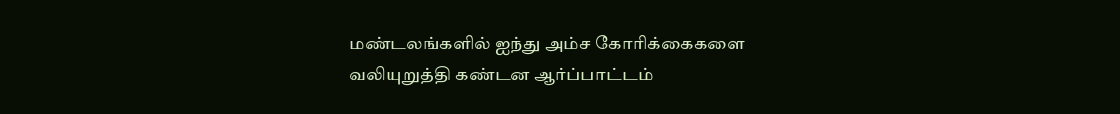மண்டலங்களில் ஐந்து அம்ச கோரிக்கைகளை வலியுறுத்தி கண்டன ஆர்ப்பாட்டம்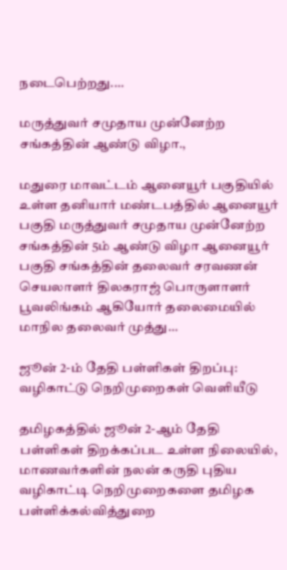நடைபெற்றது.…

மருத்துவர் சமுதாய முன்னேற்ற சங்கத்தின் ஆண்டு விழா.,

மதுரை மாவட்டம் ஆனையூர் பகுதியில் உள்ள தனியார் மண்டபத்தில் ஆனையூர் பகுதி மருத்துவர் சமுதாய முன்னேற்ற சங்கத்தின் 5ம் ஆண்டு விழா ஆனையூர் பகுதி சங்கத்தின் தலைவர் சரவணன் செயலாளர் திலகராஜ் பொருளாளர் பூவலிங்கம் ஆகியோர் தலைமையில் மாநில தலைவர் முத்து…

ஜூன் 2-ம் தேதி பள்ளிகள் திறப்பு: வழிகாட்டு நெறிமுறைகள் வெளியீடு

தமிழகத்தில் ஜூன் 2-ஆம் தேதி பள்ளிகள் திறக்கப்பட உள்ள நிலையில், மாணவர்களின் நலன் கருதி புதிய வழிகாட்டி நெறிமுறைகளை தமிழக பள்ளிக்கல்வித்துறை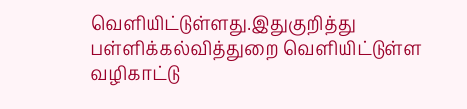வெளியிட்டுள்ளது.இதுகுறித்து பள்ளிக்கல்வித்துறை வெளியிட்டுள்ள வழிகாட்டு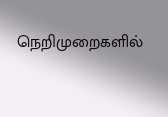நெறிமுறைகளில்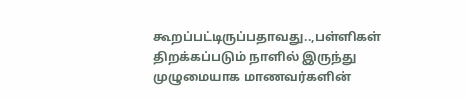கூறப்பட்டிருப்பதாவது..,பள்ளிகள் திறக்கப்படும் நாளில் இருந்து முழுமையாக மாணவர்களின்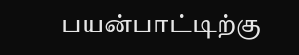பயன்பாட்டிற்கு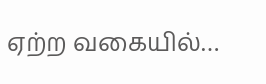ஏற்ற வகையில்…